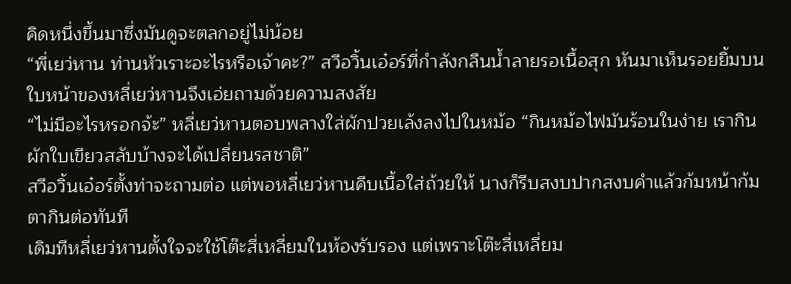คิดหนึ่งขึ้นมาซึ่งมันดูจะตลกอยู่ไม่น้อย
“พี่เยว่หาน ท่านหัวเราะอะไรหรือเจ้าคะ?” สวีอวิ้นเอ๋อร์ที่กำลังกลืนน้ำลายรอเนื้อสุก หันมาเห็นรอยยิ้มบนใบหน้าของหลี่เยว่หานจึงเอ่ยถามด้วยความสงสัย
“ไม่มีอะไรหรอกจ้ะ” หลี่เยว่หานตอบพลางใส่ผักปวยเล้งลงไปในหม้อ “กินหม้อไฟมันร้อนในง่าย เรากินผักใบเขียวสลับบ้างจะได้เปลี่ยนรสชาติ”
สวีอวิ้นเอ๋อร์ตั้งท่าจะถามต่อ แต่พอหลี่เยว่หานคีบเนื้อใส่ถ้วยให้ นางก็รีบสงบปากสงบคำแล้วก้มหน้าก้มตากินต่อทันที
เดิมทีหลี่เยว่หานตั้งใจจะใช้โต๊ะสี่เหลี่ยมในห้องรับรอง แต่เพราะโต๊ะสี่เหลี่ยม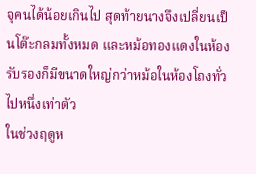จุคนได้น้อยเกินไป สุดท้ายนางจึงเปลี่ยนเป็นโต๊ะกลมทั้งหมด และหม้อทองแดงในห้องรับรองก็มีขนาดใหญ่กว่าหม้อในห้องโถงทั่วไปหนึ่งเท่าตัว
ในช่วงฤดูห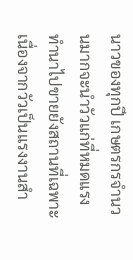นาวของทุกปี เกษตรกรจำนวนมากจะนำวัวแก่ที่หมดแรงทำนาไปขายยังสถานที่เฉพาะ เนื่องจากวัวเป็นแรงงานสำ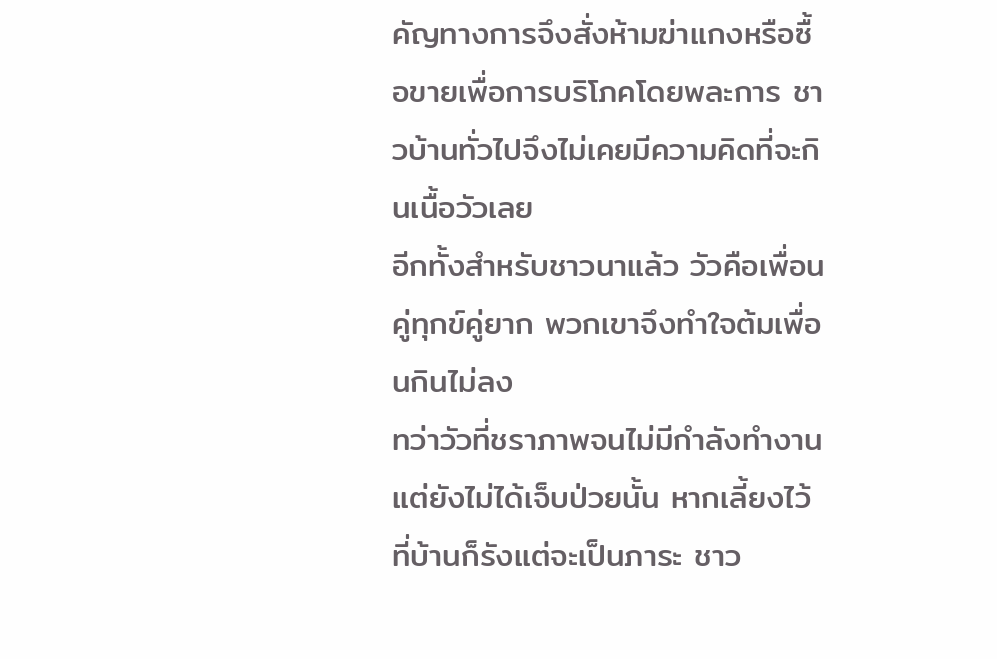คัญทางการจึงสั่งห้ามฆ่าแกงหรือซื้อขายเพื่อการบริโภคโดยพละการ ชาวบ้านทั่วไปจึงไม่เคยมีความคิดที่จะกินเนื้อวัวเลย
อีกทั้งสำหรับชาวนาแล้ว วัวคือเพื่อนคู่ทุกข์คู่ยาก พวกเขาจึงทำใจต้มเพื่อนกินไม่ลง
ทว่าวัวที่ชราภาพจนไม่มีกำลังทำงานแต่ยังไม่ได้เจ็บป่วยนั้น หากเลี้ยงไว้ที่บ้านก็รังแต่จะเป็นภาระ ชาว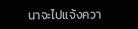นาจะไปแจ้งควา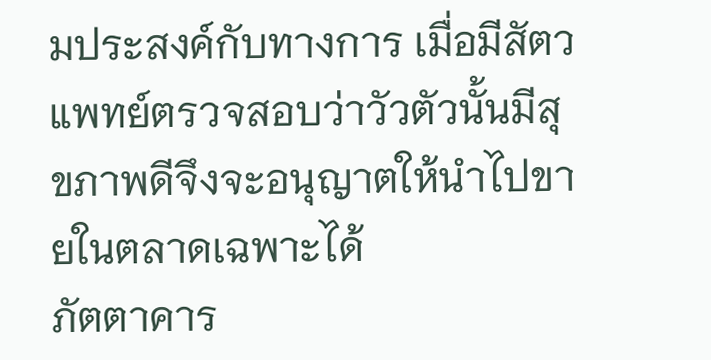มประสงค์กับทางการ เมื่อมีสัตวแพทย์ตรวจสอบว่าวัวตัวนั้นมีสุขภาพดีจึงจะอนุญาตให้นำไปขายในตลาดเฉพาะได้
ภัตตาคาร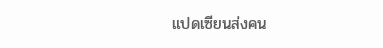แปดเซียนส่งคน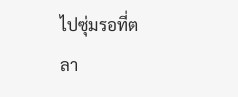ไปซุ่มรอที่ตลา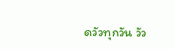ดวัวทุกวัน วัว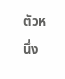ตัวหนึ่ง